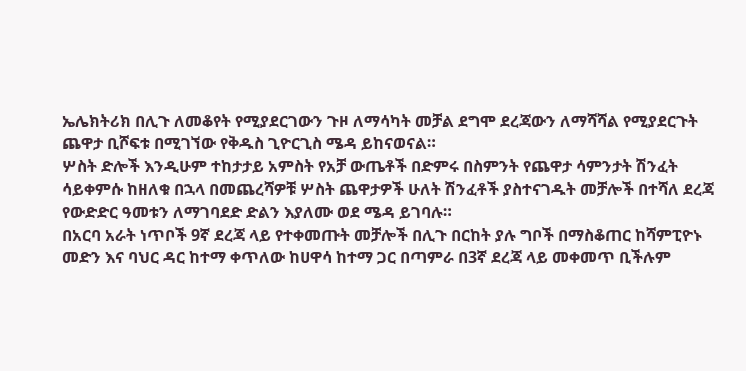ኤሌክትሪክ በሊጉ ለመቆየት የሚያደርገውን ጉዞ ለማሳካት መቻል ደግሞ ደረጃውን ለማሻሻል የሚያደርጉት ጨዋታ ቢሾፍቱ በሚገኘው የቅዱስ ጊዮርጊስ ሜዳ ይከናወናል።
ሦስት ድሎች እንዲሁም ተከታታይ አምስት የአቻ ውጤቶች በድምሩ በስምንት የጨዋታ ሳምንታት ሽንፈት ሳይቀምሱ ከዘለቁ በኋላ በመጨረሻዎቹ ሦስት ጨዋታዎች ሁለት ሽንፈቶች ያስተናገዱት መቻሎች በተሻለ ደረጃ የውድድር ዓመቱን ለማገባደድ ድልን እያለሙ ወደ ሜዳ ይገባሉ።
በአርባ አራት ነጥቦች 9ኛ ደረጃ ላይ የተቀመጡት መቻሎች በሊጉ በርከት ያሉ ግቦች በማስቆጠር ከሻምፒዮኑ መድን እና ባህር ዳር ከተማ ቀጥለው ከሀዋሳ ከተማ ጋር በጣምራ በ3ኛ ደረጃ ላይ መቀመጥ ቢችሉም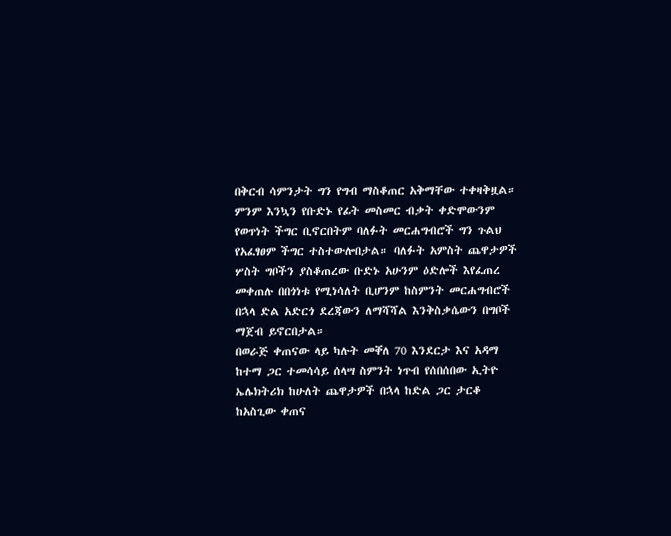በቅርብ ሳምንታት ግን የግብ ማስቆጠር አቅማቸው ተቀዛቅዟል። ምንም እንኳን የቡድኑ የፊት መስመር ብቃት ቀድሞውንም የወጥነት ችግር ቢኖርበትም ባለፉት መርሐግብሮች ግን ጉልህ የአፈፃፀም ችግር ተስተውሎበታል። ባለፉት አምስት ጨዋታዎች ሦስት ግቦችን ያስቆጠረው ቡድኑ አሁንም ዕድሎች እየፈጠረ መቀጠሉ በበጎነቱ የሚነሳለት ቢሆንም ከስምንት መርሐግብሮች በኋላ ድል አድርጎ ደረጃውን ለማሻሻል እንቅስቃሴውን በግቦች ማጀብ ይኖርበታል።
በወራጅ ቀጠናው ላይ ካሉት መቐለ 70 እንደርታ እና አዳማ ከተማ ጋር ተመሳሳይ ሰላሣ ስምንት ነጥብ የሰበሰበው ኢትዮ ኤሌክትሪክ ከሁለት ጨዋታዎች በኋላ ከድል ጋር ታርቆ ከአስጊው ቀጠና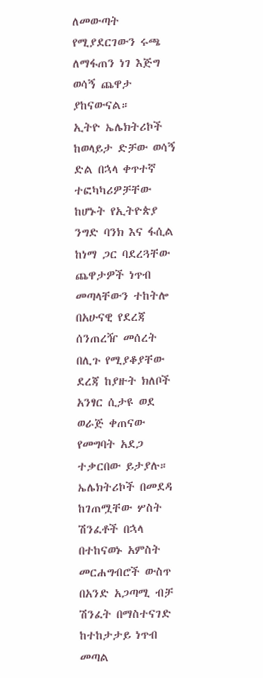ለመውጣት የሚያደርገውን ሩጫ ለማፋጠን ነገ እጅግ ወሳኝ ጨዋታ ያከናውናል።
ኢትዮ ኤሌክትሪኮች ከወላይታ ድቻው ወሳኝ ድል በኋላ ቀጥተኛ ተፎካካሪዎቻቸው ከሆኑት የኢትዮጵያ ንግድ ባንክ እና ፋሲል ከነማ ጋር ባደረጓቸው ጨዋታዎች ነጥብ መጣላቸውን ተከትሎ በአሁናዊ የደረጃ ሰንጠረዥ መሰረት በሊጉ የሚያቆያቸው ደረጃ ከያዙት ክለቦች አንፃር ሲታዩ ወደ ወራጅ ቀጠናው የመግባት አደጋ ተቃርበው ይታያሉ።
ኤሌክትሪኮች በመደዳ ከገጠሟቸው ሦስት ሽንፈቶች በኋላ በተከናወኑ አምስት መርሐግብሮች ውስጥ በአንድ አጋጣሚ ብቻ ሽንፈት በማስተናገድ ከተከታታይ ነጥብ መጣል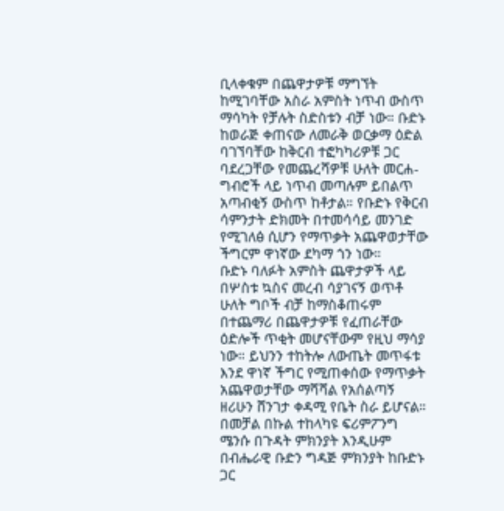ቢላቀቁም በጨዋታዎቹ ማግኘት ከሚገባቸው አስራ አምስት ነጥብ ውስጥ ማሳካት የቻሉት ስድስቱን ብቻ ነው። ቡድኑ ከወራጅ ቀጠናው ለመራቅ ወርቃማ ዕድል ባገኘባቸው ከቅርብ ተፎካካሪዎቹ ጋር ባደረጋቸው የመጨረሻዎቹ ሁለት መርሐ-ግብሮች ላይ ነጥብ መጣሉም ይበልጥ አጣብቂኝ ውስጥ ከቶታል። የቡድኑ የቅርብ ሳምንታት ድክመት በተመሳሳይ መንገድ የሚገለፅ ሲሆን የማጥቃት አጨዋወታቸው ችግርም ዋነኛው ደካማ ጎን ነው።
ቡድኑ ባለፉት አምስት ጨዋታዎች ላይ በሦስቱ ኳስና መረብ ሳያገናኝ ወጥቶ ሁለት ግቦች ብቻ ከማስቆጠሩም በተጨማሪ በጨዋታዎቹ የፈጠራቸው ዕድሎች ጥቂት መሆናቸውም የዚህ ማሳያ ነው። ይህንን ተከትሎ ለውጤት መጥፋቱ እንደ ዋነኛ ችግር የሚጠቀሰው የማጥቃት አጨዋወታቸው ማሻሻል የአሰልጣኝ ዘሪሁን ሸንገታ ቀዳሚ የቤት ስራ ይሆናል።
በመቻል በኩል ተከላካዩ ፍሪምፖንግ ሜንሱ በጉዳት ምክንያት እንዲሁም በብሔራዊ ቡድን ግዳጅ ምክንያት ከቡድኑ ጋር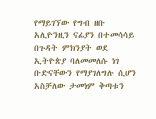የማይገኘው የግብ ዘቡ አሊዮንዚን ናፊያን በተመሳሳይ በጉዳት ምክንያት ወደ ኢትዮጵያ ባለመመለሱ ነገ ቡድናቸውን የማያገለግሉ ሲሆን አስቻለው ታመነም ቅጣቱን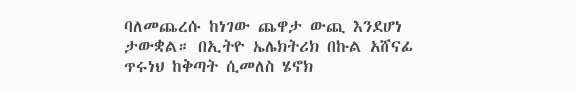ባለመጨረሱ ከነገው ጨዋታ ውጪ እንደሆነ ታውቋል። በኢትዮ ኤሌክትሪክ በኩል አሸናፊ ጥሩነህ ከቅጣት ሲመለስ ሄኖክ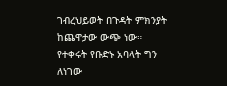ገብረህይወት በጉዳት ምክንያት ከጨዋታው ውጭ ነው። የተቀሩት የቡድኑ አባላት ግን ለነገው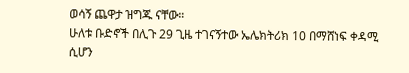ወሳኝ ጨዋታ ዝግጁ ናቸው።
ሁለቱ ቡድኖች በሊጉ 29 ጊዜ ተገናኝተው ኤሌክትሪክ 10 በማሸነፍ ቀዳሚ ሲሆን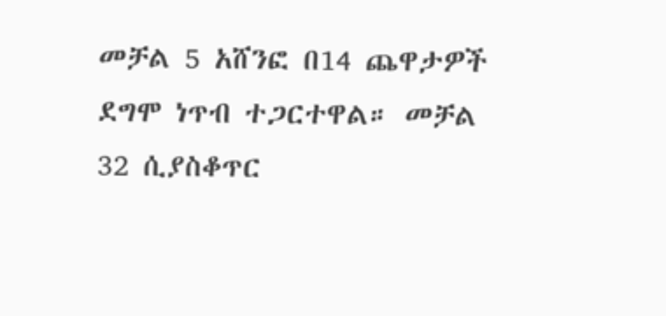መቻል 5 አሸንፎ በ14 ጨዋታዎች ደግሞ ነጥብ ተጋርተዋል። መቻል 32 ሲያስቆጥር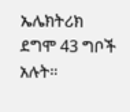ኤሌክትሪክ ደግሞ 43 ግቦች አሉት።